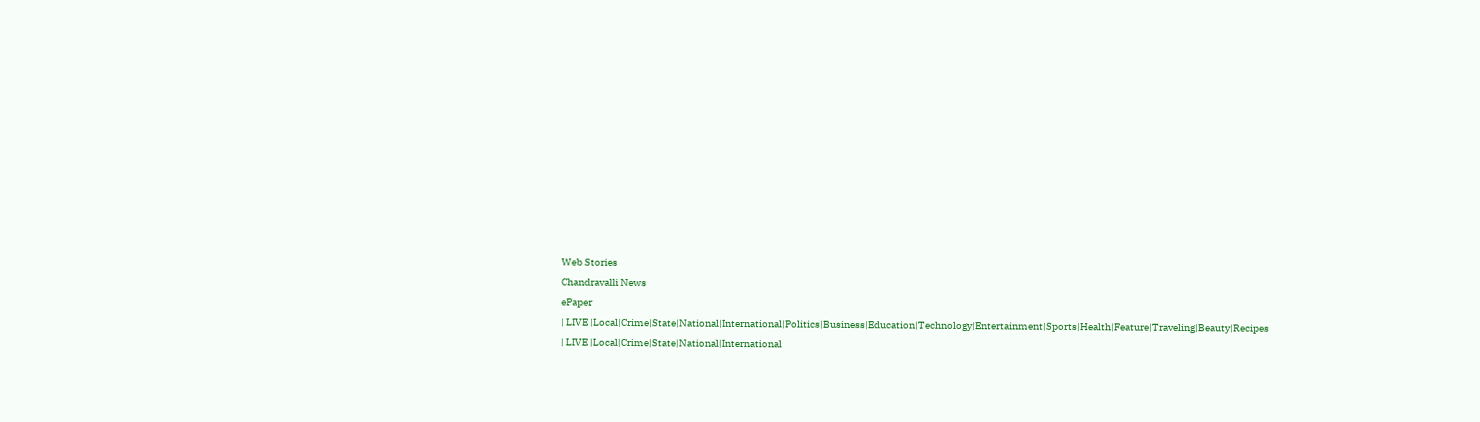Web Stories
Chandravalli News
ePaper
| LIVE |Local|Crime|State|National|International|Politics|Business|Education|Technology|Entertainment|Sports|Health|Feature|Traveling|Beauty|Recipes
| LIVE |Local|Crime|State|National|International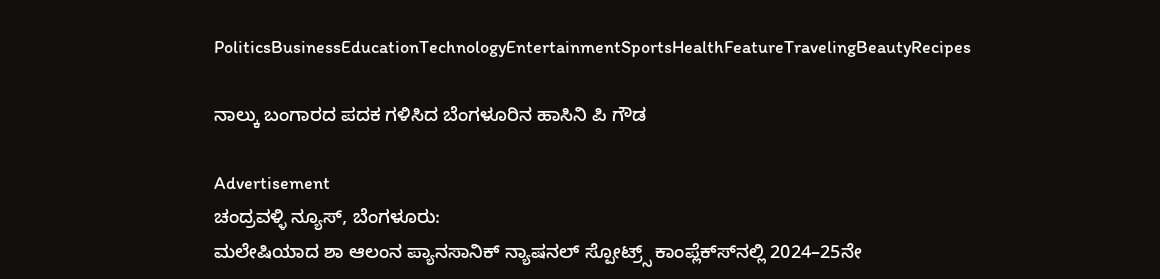PoliticsBusinessEducationTechnologyEntertainmentSportsHealthFeatureTravelingBeautyRecipes

ನಾಲ್ಕು ಬಂಗಾರದ ಪದಕ ಗಳಿಸಿದ ಬೆಂಗಳೂರಿನ ಹಾಸಿನಿ ಪಿ ಗೌಡ

Advertisement
ಚಂದ್ರವಳ್ಳಿ ನ್ಯೂಸ್, ಬೆಂಗಳೂರು:
ಮಲೇಷಿಯಾದ ಶಾ ಆಲಂನ ಪ್ಯಾನಸಾನಿಕ್ ನ್ಯಾಷನಲ್ ಸ್ಪೋಟ್ರ್ಸ್ ಕಾಂಪ್ಲೆಕ್ಸ್‍ನಲ್ಲಿ 2024–25ನೇ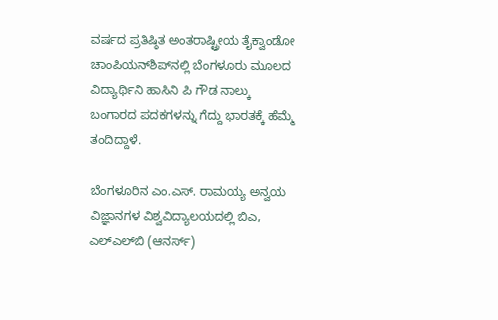ವರ್ಷದ ಪ್ರತಿಷ್ಠಿತ ಅಂತರಾಷ್ಟ್ರೀಯ ತೈಕ್ವಾಂಡೋ ಚಾಂಪಿಯನ್‍ಶಿಪ್‍ನಲ್ಲಿ ಬೆಂಗಳೂರು ಮೂಲದ ವಿದ್ಯಾರ್ಥಿನಿ ಹಾಸಿನಿ ಪಿ ಗೌಡ ನಾಲ್ಕು ಬಂಗಾರದ ಪದಕಗಳನ್ನು ಗೆದ್ದು ಭಾರತಕ್ಕೆ ಹೆಮ್ಮೆ ತಂದಿದ್ದಾಳೆ.

ಬೆಂಗಳೂರಿನ ಎಂ.ಎಸ್. ರಾಮಯ್ಯ ಅನ್ವಯ ವಿಜ್ಞಾನಗಳ ವಿಶ್ವವಿದ್ಯಾಲಯದಲ್ಲಿ ಬಿಎ, ಎಲ್‍ಎಲ್‍ಬಿ (ಆನರ್ಸ್)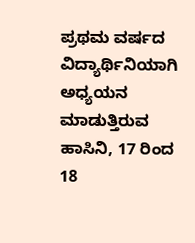ಪ್ರಥಮ ವರ್ಷದ ವಿದ್ಯಾರ್ಥಿನಿಯಾಗಿ ಅಧ್ಯಯನ ಮಾಡುತ್ತಿರುವ ಹಾಸಿನಿ, 17 ರಿಂದ 18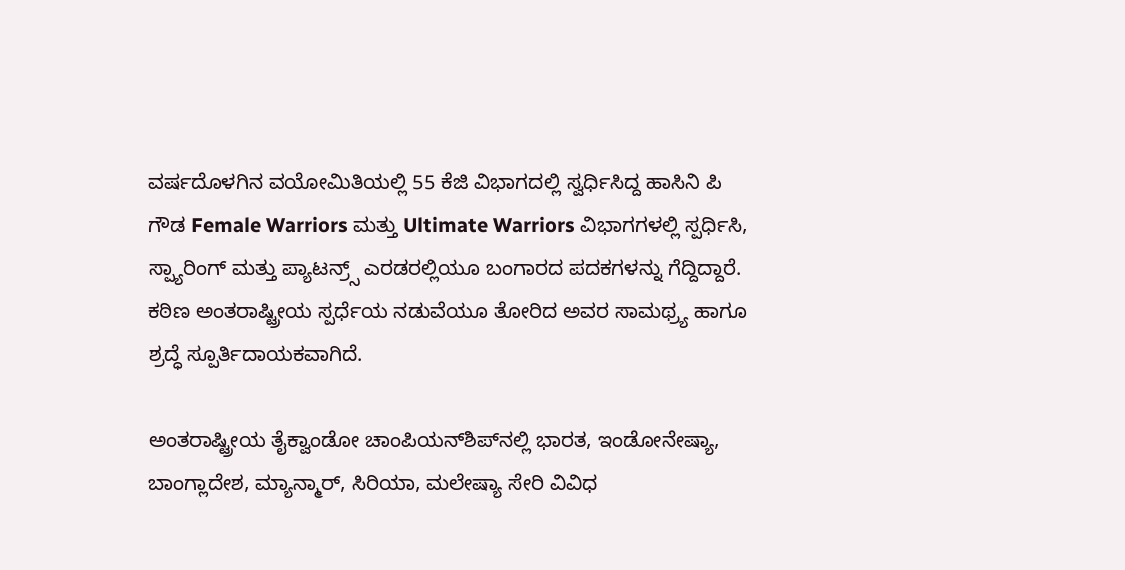ವರ್ಷದೊಳಗಿನ ವಯೋಮಿತಿಯಲ್ಲಿ 55 ಕೆಜಿ ವಿಭಾಗದಲ್ಲಿ ಸ್ವರ್ಧಿಸಿದ್ದ ಹಾಸಿನಿ ಪಿ ಗೌಡ Female Warriors ಮತ್ತು Ultimate Warriors ವಿಭಾಗಗಳಲ್ಲಿ ಸ್ಪರ್ಧಿಸಿ, ಸ್ಪ್ಯಾರಿಂಗ್ ಮತ್ತು ಪ್ಯಾಟನ್ರ್ಸ್ ಎರಡರಲ್ಲಿಯೂ ಬಂಗಾರದ ಪದಕಗಳನ್ನು ಗೆದ್ದಿದ್ದಾರೆ. ಕಠಿಣ ಅಂತರಾಷ್ಟ್ರೀಯ ಸ್ಪರ್ಧೆಯ ನಡುವೆಯೂ ತೋರಿದ ಅವರ ಸಾಮಥ್ರ್ಯ ಹಾಗೂ ಶ್ರದ್ಧೆ ಸ್ಪೂರ್ತಿದಾಯಕವಾಗಿದೆ.

ಅಂತರಾಷ್ಟ್ರೀಯ ತೈಕ್ವಾಂಡೋ ಚಾಂಪಿಯನ್‍ಶಿಪ್‍ನಲ್ಲಿ ಭಾರತ, ಇಂಡೋನೇಷ್ಯಾ, ಬಾಂಗ್ಲಾದೇಶ, ಮ್ಯಾನ್ಮಾರ್, ಸಿರಿಯಾ, ಮಲೇಷ್ಯಾ ಸೇರಿ ವಿವಿಧ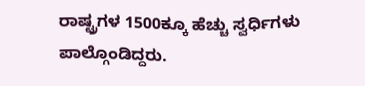ರಾಷ್ಟ್ರಗಳ 1500ಕ್ಕೂ ಹೆಚ್ಚು ಸ್ವರ್ಧಿಗಳು ಪಾಲ್ಗೊಂಡಿದ್ದರು.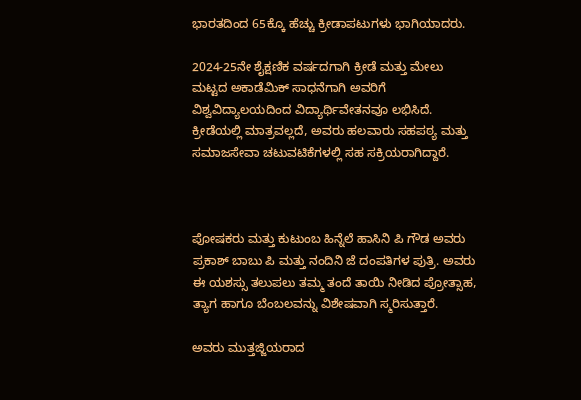ಭಾರತದಿಂದ 65ಕ್ಕೊ ಹೆಚ್ಚು ಕ್ರೀಡಾಪಟುಗಳು ಭಾಗಿಯಾದರು.

2024-25ನೇ ಶೈಕ್ಷಣಿಕ ವರ್ಷದಗಾಗಿ ಕ್ರೀಡೆ ಮತ್ತು ಮೇಲು ಮಟ್ಟದ ಅಕಾಡೆಮಿಕ್ ಸಾಧನೆಗಾಗಿ ಅವರಿಗೆ ವಿಶ್ವವಿದ್ಯಾಲಯದಿಂದ ವಿದ್ಯಾರ್ಥಿವೇತನವೂ ಲಭಿಸಿದೆ. ಕ್ರೀಡೆಯಲ್ಲಿ ಮಾತ್ರವಲ್ಲದೆ, ಅವರು ಹಲವಾರು ಸಹಪಠ್ಯ ಮತ್ತು ಸಮಾಜಸೇವಾ ಚಟುವಟಿಕೆಗಳಲ್ಲಿ ಸಹ ಸಕ್ರಿಯರಾಗಿದ್ದಾರೆ.



ಪೋಷಕರು ಮತ್ತು ಕುಟುಂಬ ಹಿನ್ನೆಲೆ ಹಾಸಿನಿ ಪಿ ಗೌಡ ಅವರು ಪ್ರಕಾಶ್ ಬಾಬು ಪಿ ಮತ್ತು ನಂದಿನಿ ಜೆ ದಂಪತಿಗಳ ಪುತ್ರಿ. ಅವರು ಈ ಯಶಸ್ಸು ತಲುಪಲು ತಮ್ಮ ತಂದೆ ತಾಯಿ ನೀಡಿದ ಪ್ರೋತ್ಸಾಹ, ತ್ಯಾಗ ಹಾಗೂ ಬೆಂಬಲವನ್ನು ವಿಶೇಷವಾಗಿ ಸ್ಮರಿಸುತ್ತಾರೆ.

ಅವರು ಮುತ್ತಜ್ಜಿಯರಾದ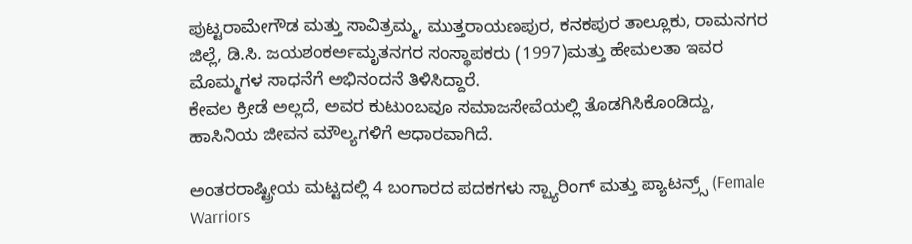ಪುಟ್ಟರಾಮೇಗೌಡ ಮತ್ತು ಸಾವಿತ್ರಮ್ಮ, ಮುತ್ತರಾಯಣಪುರ, ಕನಕಪುರ ತಾಲ್ಲೂಕು, ರಾಮನಗರ ಜಿಲ್ಲೆ, ಡಿ.ಸಿ. ಜಯಶಂಕರ್ಅಮೃತನಗರ ಸಂಸ್ಥಾಪಕರು (1997)ಮತ್ತು ಹೇಮಲತಾ ಇವರ ಮೊಮ್ಮಗಳ ಸಾಧನೆಗೆ ಅಭಿನಂದನೆ ತಿಳಿಸಿದ್ದಾರೆ.
ಕೇವಲ ಕ್ರೀಡೆ ಅಲ್ಲದೆ, ಅವರ ಕುಟುಂಬವೂ ಸಮಾಜಸೇವೆಯಲ್ಲಿ ತೊಡಗಿಸಿಕೊಂಡಿದ್ದು, ಹಾಸಿನಿಯ ಜೀವನ ಮೌಲ್ಯಗಳಿಗೆ ಆಧಾರವಾಗಿದೆ.

ಅಂತರರಾಷ್ಟ್ರೀಯ ಮಟ್ಟದಲ್ಲಿ 4 ಬಂಗಾರದ ಪದಕಗಳು ಸ್ಪ್ಯಾರಿಂಗ್ ಮತ್ತು ಪ್ಯಾಟನ್ರ್ಸ್ (Female Warriors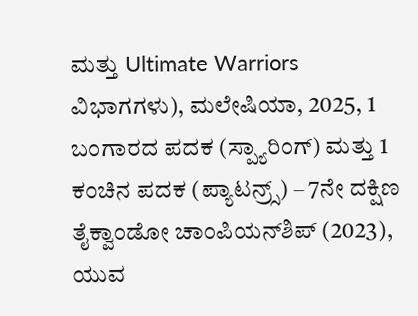ಮತ್ತು Ultimate Warriors ವಿಭಾಗಗಳು), ಮಲೇಷಿಯಾ, 2025, 1 ಬಂಗಾರದ ಪದಕ (ಸ್ಪ್ಯಾರಿಂಗ್) ಮತ್ತು 1 ಕಂಚಿನ ಪದಕ (ಪ್ಯಾಟನ್ರ್ಸ್) – 7ನೇ ದಕ್ಷಿಣ ತೈಕ್ವಾಂಡೋ ಚಾಂಪಿಯನ್‍ಶಿಪ್ (2023), ಯುವ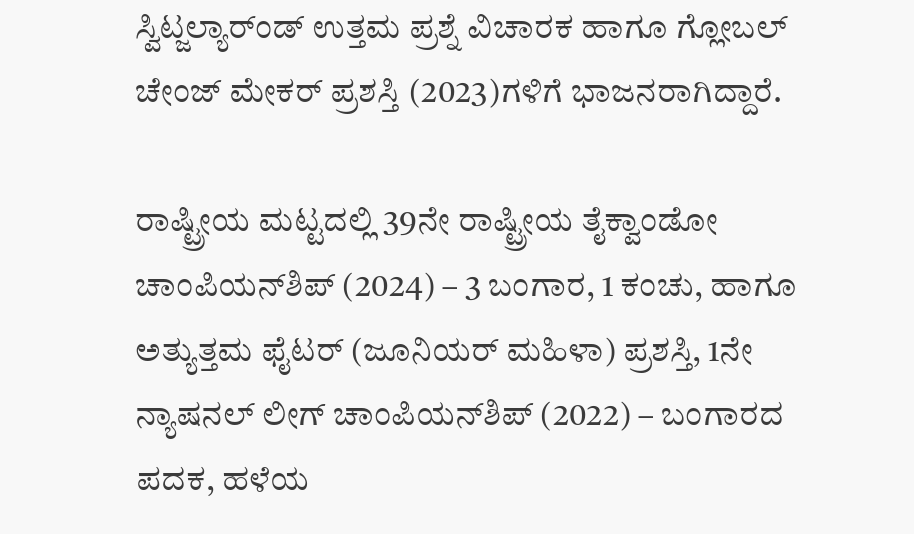ಸ್ವಿಟ್ಜಲ್ಯಾರ್ಂಡ್ ಉತ್ತಮ ಪ್ರಶ್ನೆ ವಿಚಾರಕ ಹಾಗೂ ಗ್ಲೋಬಲ್ ಚೇಂಜ್ ಮೇಕರ್ ಪ್ರಶಸ್ತಿ (2023)ಗಳಿಗೆ ಭಾಜನರಾಗಿದ್ದಾರೆ.

ರಾಷ್ಟ್ರೀಯ ಮಟ್ಟದಲ್ಲಿ 39ನೇ ರಾಷ್ಟ್ರೀಯ ತೈಕ್ವಾಂಡೋ ಚಾಂಪಿಯನ್‍ಶಿಪ್ (2024) – 3 ಬಂಗಾರ, 1 ಕಂಚು, ಹಾಗೂ ಅತ್ಯುತ್ತಮ ಫೈಟರ್ (ಜೂನಿಯರ್ ಮಹಿಳಾ) ಪ್ರಶಸ್ತಿ, 1ನೇ ನ್ಯಾಷನಲ್ ಲೀಗ್ ಚಾಂಪಿಯನ್‍ಶಿಪ್ (2022) – ಬಂಗಾರದ ಪದಕ, ಹಳೆಯ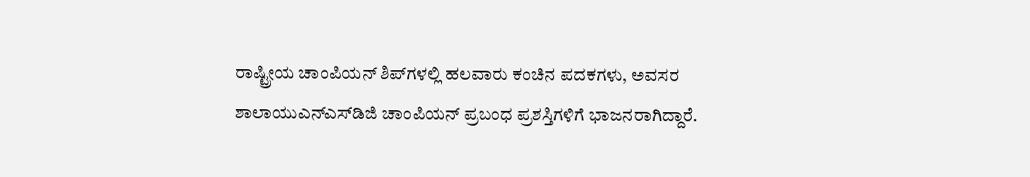ರಾಷ್ಟ್ರೀಯ ಚಾಂಪಿಯನ್ ಶಿಪ್‍ಗಳಲ್ಲಿ ಹಲವಾರು ಕಂಚಿನ ಪದಕಗಳು, ಅವಸರ ಶಾಲಾಯುಎನ್‍ಎಸ್‍ಡಿಜಿ ಚಾಂಪಿಯನ್ ಪ್ರಬಂಧ ಪ್ರಶಸ್ತಿಗಳಿಗೆ ಭಾಜನರಾಗಿದ್ದಾರೆ.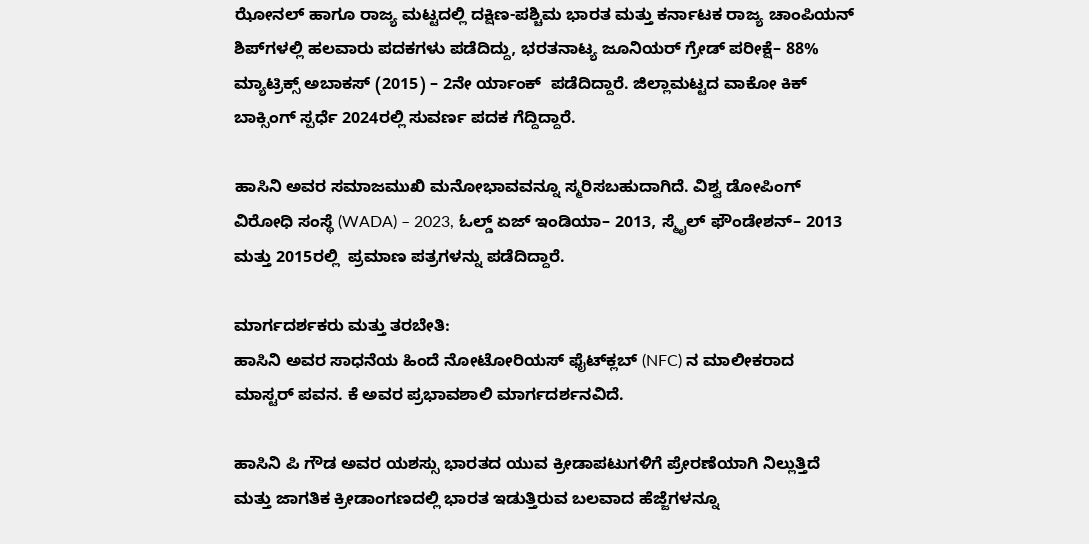ಝೋನಲ್ ಹಾಗೂ ರಾಜ್ಯ ಮಟ್ಟದಲ್ಲಿ ದಕ್ಷಿಣ-ಪಶ್ಚಿಮ ಭಾರತ ಮತ್ತು ಕರ್ನಾಟಕ ರಾಜ್ಯ ಚಾಂಪಿಯನ್ ಶಿಪ್‍ಗಳಲ್ಲಿ ಹಲವಾರು ಪದಕಗಳು ಪಡೆದಿದ್ದು, ಭರತನಾಟ್ಯ ಜೂನಿಯರ್ ಗ್ರೇಡ್ ಪರೀಕ್ಷೆ– 88%
ಮ್ಯಾಟ್ರಿಕ್ಸ್ ಅಬಾಕಸ್ (2015) – 2ನೇ ರ್ಯಾಂಕ್  ಪಡೆದಿದ್ದಾರೆ. ಜಿಲ್ಲಾಮಟ್ಟದ ವಾಕೋ ಕಿಕ್ ಬಾಕ್ಸಿಂಗ್ ಸ್ಪರ್ಧೆ 2024ರಲ್ಲಿ ಸುವರ್ಣ ಪದಕ ಗೆದ್ದಿದ್ದಾರೆ.

ಹಾಸಿನಿ ಅವರ ಸಮಾಜಮುಖಿ ಮನೋಭಾವವನ್ನೂ ಸ್ಮರಿಸಬಹುದಾಗಿದೆ. ವಿಶ್ವ ಡೋಪಿಂಗ್ ವಿರೋಧಿ ಸಂಸ್ಥೆ (WADA) – 2023, ಓಲ್ಡ್ ಏಜ್ ಇಂಡಿಯಾ– 2013, ಸ್ಮೈಲ್ ಫೌಂಡೇಶನ್– 2013 ಮತ್ತು 2015ರಲ್ಲಿ  ಪ್ರಮಾಣ ಪತ್ರಗಳನ್ನು ಪಡೆದಿದ್ದಾರೆ.

ಮಾರ್ಗದರ್ಶಕರು ಮತ್ತು ತರಬೇತಿ:
ಹಾಸಿನಿ ಅವರ ಸಾಧನೆಯ ಹಿಂದೆ ನೋಟೋರಿಯಸ್ ಫೈಟ್‍ಕ್ಲಬ್ (NFC) ನ ಮಾಲೀಕರಾದ ಮಾಸ್ಟರ್ ಪವನ. ಕೆ ಅವರ ಪ್ರಭಾವಶಾಲಿ ಮಾರ್ಗದರ್ಶನವಿದೆ.

ಹಾಸಿನಿ ಪಿ ಗೌಡ ಅವರ ಯಶಸ್ಸು ಭಾರತದ ಯುವ ಕ್ರೀಡಾಪಟುಗಳಿಗೆ ಪ್ರೇರಣೆಯಾಗಿ ನಿಲ್ಲುತ್ತಿದೆ ಮತ್ತು ಜಾಗತಿಕ ಕ್ರೀಡಾಂಗಣದಲ್ಲಿ ಭಾರತ ಇಡುತ್ತಿರುವ ಬಲವಾದ ಹೆಜ್ಜೆಗಳನ್ನೂ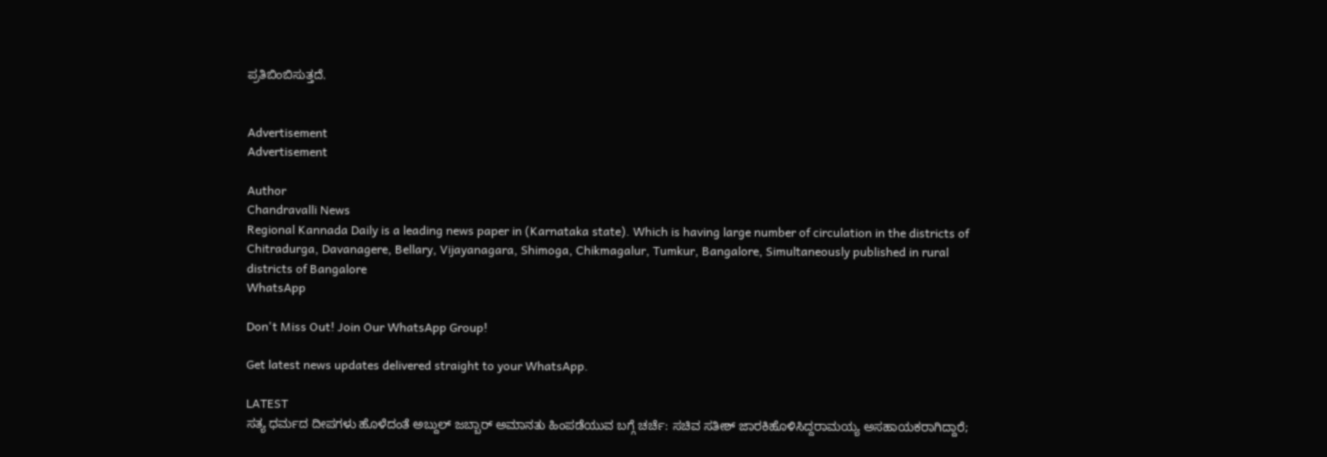ಪ್ರತಿಬಿಂಬಿಸುತ್ತದೆ.


Advertisement
Advertisement

Author
Chandravalli News
Regional Kannada Daily is a leading news paper in (Karnataka state). Which is having large number of circulation in the districts of Chitradurga, Davanagere, Bellary, Vijayanagara, Shimoga, Chikmagalur, Tumkur, Bangalore, Simultaneously published in rural districts of Bangalore
WhatsApp

Don't Miss Out! Join Our WhatsApp Group!

Get latest news updates delivered straight to your WhatsApp.

LATEST
ಸತ್ಯ ಧರ್ಮದ ದೀಪಗಳು ಹೊಳೆದಂತೆ ಅಬ್ದುಲ್ ಜಬ್ಬಾರ್ ಅಮಾನತು ಹಿಂಪಡೆಯುವ ಬಗ್ಗೆ ಚರ್ಚೆ: ಸಚಿವ ಸತೀಶ್ ಜಾರಕಿಹೊಳಿಸಿದ್ದರಾಮಯ್ಯ ಅಸಹಾಯಕರಾಗಿದ್ದಾರೆ;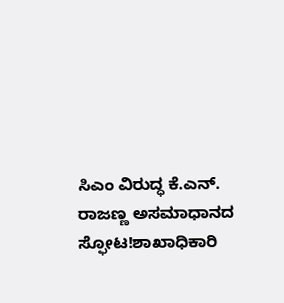ಸಿಎಂ ವಿರುದ್ಧ ಕೆ.ಎನ್. ರಾಜಣ್ಣ ಅಸಮಾಧಾನದ ಸ್ಫೋಟ!ಶಾಖಾಧಿಕಾರಿ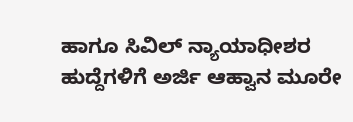ಹಾಗೂ ಸಿವಿಲ್ ನ್ಯಾಯಾಧೀಶರ ಹುದ್ದೆಗಳಿಗೆ ಅರ್ಜಿ ಆಹ್ವಾನ ಮೂರೇ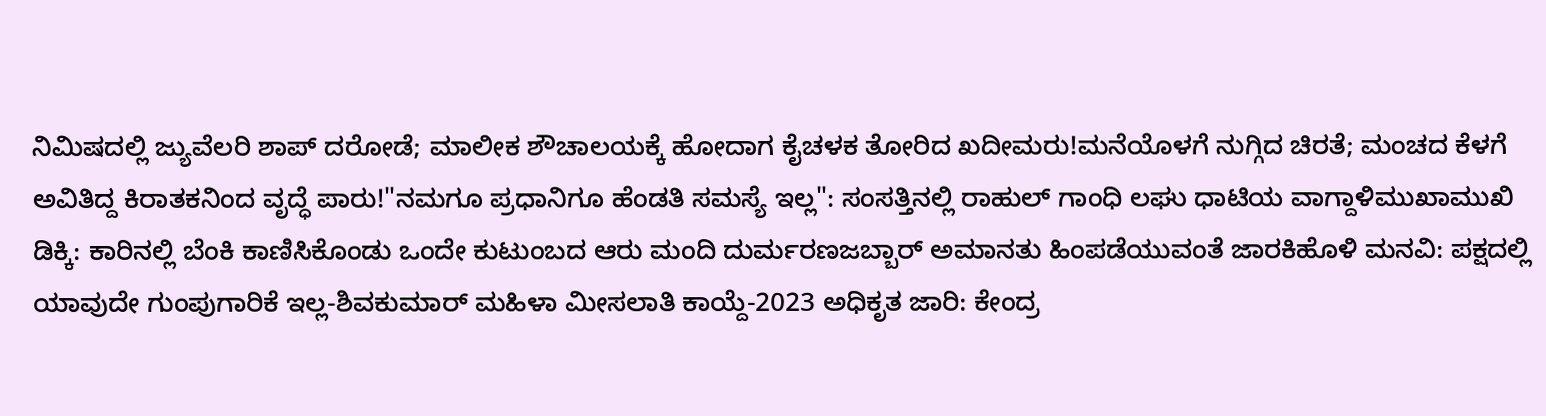ನಿಮಿಷದಲ್ಲಿ ಜ್ಯುವೆಲರಿ ಶಾಪ್ ದರೋಡೆ; ಮಾಲೀಕ ಶೌಚಾಲಯಕ್ಕೆ ಹೋದಾಗ ಕೈಚಳಕ ತೋರಿದ ಖದೀಮರು!ಮನೆಯೊಳಗೆ ನುಗ್ಗಿದ ಚಿರತೆ; ಮಂಚದ ಕೆಳಗೆ ಅವಿತಿದ್ದ ಕಿರಾತಕನಿಂದ ವೃದ್ಧೆ ಪಾರು!"ನಮಗೂ ಪ್ರಧಾನಿಗೂ ಹೆಂಡತಿ ಸಮಸ್ಯೆ ಇಲ್ಲ": ಸಂಸತ್ತಿನಲ್ಲಿ ರಾಹುಲ್ ಗಾಂಧಿ ಲಘು ಧಾಟಿಯ ವಾಗ್ದಾಳಿಮುಖಾಮುಖಿ ಡಿಕ್ಕಿ: ಕಾರಿನಲ್ಲಿ ಬೆಂಕಿ ಕಾಣಿಸಿಕೊಂಡು ಒಂದೇ ಕುಟುಂಬದ ಆರು ಮಂದಿ ದುರ್ಮರಣಜಬ್ಬಾರ್ ಅಮಾನತು ಹಿಂಪಡೆಯುವಂತೆ ಜಾರಕಿಹೊಳಿ ಮನವಿ: ಪಕ್ಷದಲ್ಲಿ ಯಾವುದೇ ಗುಂಪುಗಾರಿಕೆ ಇಲ್ಲ-ಶಿವಕುಮಾರ್ ಮಹಿಳಾ ಮೀಸಲಾತಿ ಕಾಯ್ದೆ-2023 ಅಧಿಕೃತ ಜಾರಿ: ಕೇಂದ್ರ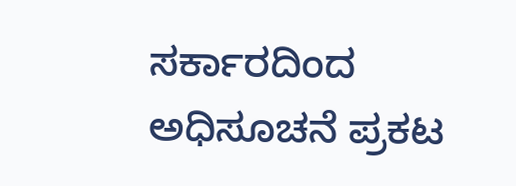ಸರ್ಕಾರದಿಂದ ಅಧಿಸೂಚನೆ ಪ್ರಕಟ